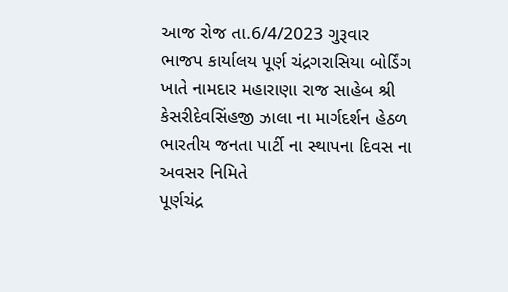આજ રોજ તા.6/4/2023 ગુરૂવાર ભાજપ કાર્યાલય પૂર્ણ ચંદ્રગરાસિયા બોર્ડિંગ ખાતે નામદાર મહારાણા રાજ સાહેબ શ્રી કેસરીદેવસિંહજી ઝાલા ના માર્ગદર્શન હેઠળ ભારતીય જનતા પાર્ટી ના સ્થાપના દિવસ ના અવસર નિમિતે
પૂર્ણચંદ્ર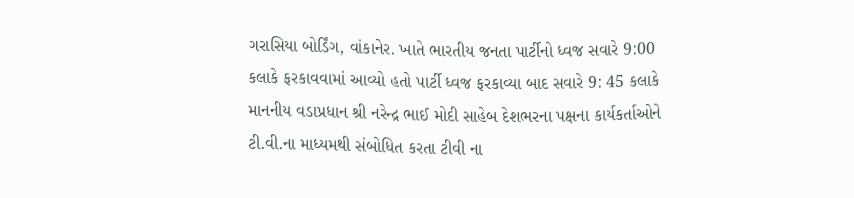ગરાસિયા બોર્ડિંગ, વાંકાનેર. ખાતે ભારતીય જનતા પાર્ટીનો ધ્વજ સવારે 9:00 કલાકે ફરકાવવામાં આવ્યો હતો પાર્ટી ધ્વજ ફરકાવ્યા બાદ સવારે 9: 45 કલાકે માનનીય વડાપ્રધાન શ્રી નરેન્દ્ર ભાઈ મોદી સાહેબ દેશભરના પક્ષના કાર્યકર્તાઓને ટી.વી.ના માધ્યમથી સંબોધિત કરતા ટીવી ના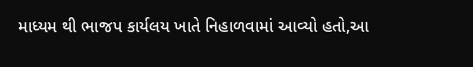માધ્યમ થી ભાજપ કાર્યલય ખાતે નિહાળવામાં આવ્યો હતો,આ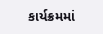કાર્યક્રમમાં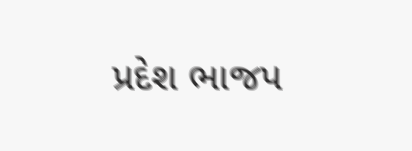પ્રદેશ ભાજપ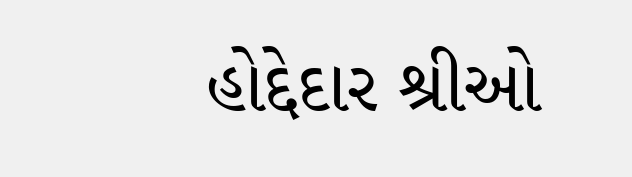હોદ્દેદાર શ્રીઓ